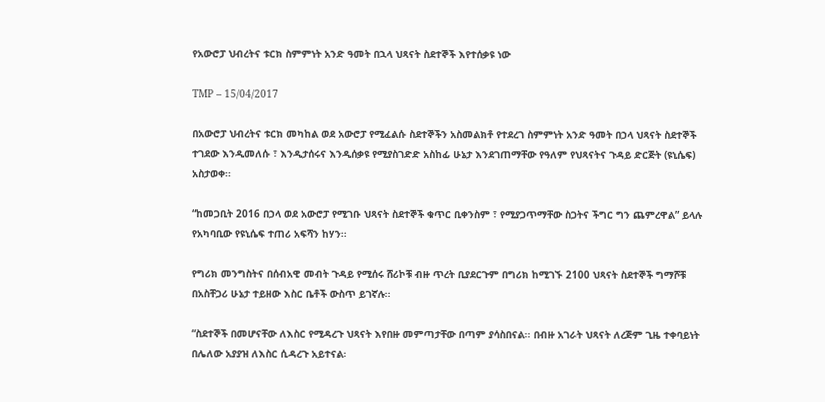የአውሮፓ ህብረትና ቱርክ ስምምነት አንድ ዓመት በኋላ ህጻናት ስደተኞች እየተሰቃዩ ነው

TMP – 15/04/2017

በአውሮፓ ህብረትና ቱርክ መካከል ወደ አውሮፓ የሚፈልሱ ስደተኞችን አስመልክቶ የተደረገ ስምምነት አንድ ዓመት በኃላ ህጻናት ስደተኞች ተገደው እንዲመለሱ ፣ እንዲታሰሩና እንዲሰቃዩ የሚያስገድድ አስከፊ ሁኔታ እንደገጠማቸው የዓለም የህጻናትና ጉዳይ ድርጅት (ዩኒሴፍ) አስታወቀ፡፡

“ከመጋቢት 2016 በኃላ ወደ አውሮፓ የሚገቡ ህጻናት ስደተኞች ቁጥር ቢቀንስም ፣ የሚያጋጥማቸው ስጋትና ችግር ግን ጨምረዋል” ይላሉ የአካባቢው የዩኒሴፍ ተጠሪ አፍሻን ከሃን፡፡

የግሪክ መንግስትና በሰብአዊ መብት ጉዳይ የሚሰሩ ሸሪኮቹ ብዙ ጥረት ቢያደርጉም በግሪክ ከሚገኙ 2100 ህጻናት ስደተኞች ግማሾቹ በአስቸጋሪ ሁኔታ ተይዘው እስር ቤቶች ውስጥ ይገኛሉ፡፡

“ስደተኞች በመሆናቸው ለእስር የሚዳረጉ ህጻናት እየበዙ መምጣታቸው በጣም ያሳስበናል፡፡ በብዙ አገራት ህጻናት ለረጅም ጊዜ ተቀባይነት በሌለው አያያዝ ለእስር ሲዳረጉ አይተናል፡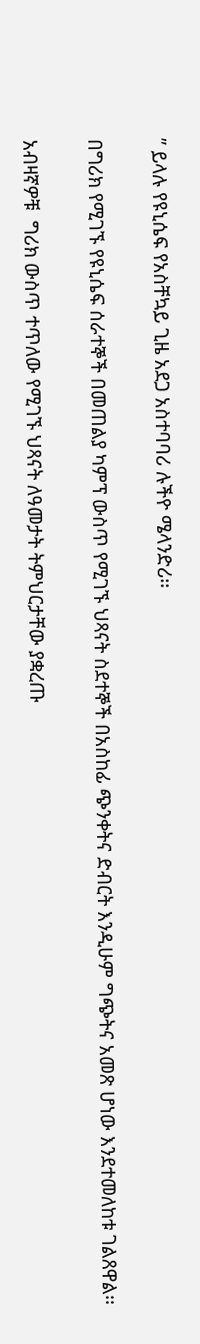” ይላሉ የዩኒሴፍ የአስቸኳይ ጊዜ አደጋ አስተባባሪ ሉችዮ ሜላንድሪ፡፡

በግሪክ የሚገኙ የዩኒሴፍ ሰራተኞች በመጠልያ ካምፕ ውስጥ የሚገኙ ህጻናት ስደተኞች በአስከፊ ጭንቀትና ድብርት እንዲሁም ግጭትና አመጽ ሆነው እንደተመለከቱ ገልጸዋል፡፡

አብዛኛዎቹ  ግሪክ ውስጥ ተጥለው የሚገኙ ህጻናት ለዓመታት ትምህርታቸው ያቋረጡ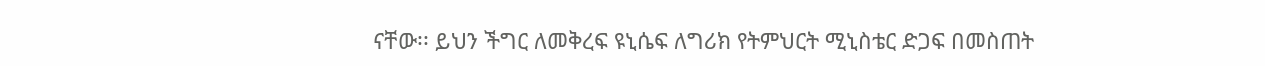ናቸው፡፡ ይህን ችግር ለመቅረፍ ዩኒሴፍ ለግሪክ የትምህርት ሚኒስቴር ድጋፍ በመስጠት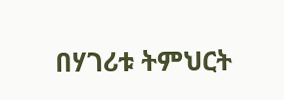በሃገሪቱ ትምህርት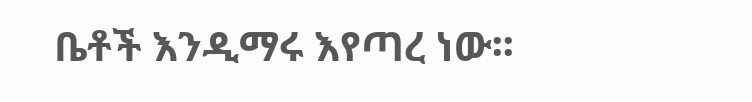ቤቶች እንዲማሩ እየጣረ ነው፡፡